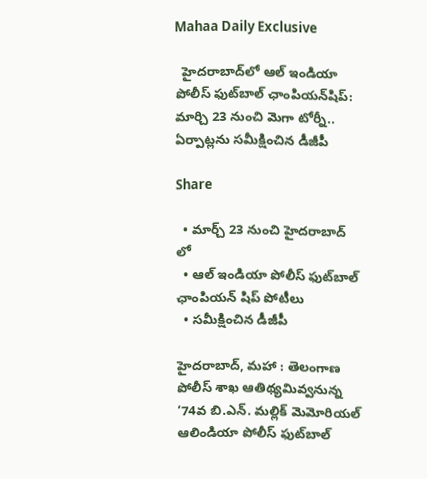Mahaa Daily Exclusive

  హైదరాబాద్‌లో ఆల్‌ ఇండియా పోలీస్‌ ఫుట్‌బాల్‌ ఛాంపియన్‌షిప్‌: మార్చి 23 నుంచి మెగా టోర్నీ.. ఏర్పాట్లను సమీక్షించిన డీజీపీ

Share

  • మార్చ్ 23 నుంచి హైదరాబాద్ లో
  • ఆల్ ఇండియా పోలీస్‌ ఫుట్‌బాల్‌ ఛాంపియన్ షిప్ పోటీలు
  • సమీక్షించిన డీజీపీ

హైదరాబాద్‌, మహా : తెలంగాణ పోలీస్ శాఖ ఆతిథ్యమివ్వనున్న ‘74వ బి.ఎన్‌. మల్లిక్‌ మెమోరియల్ ఆలిండియా పోలీస్ ఫుట్‌బాల్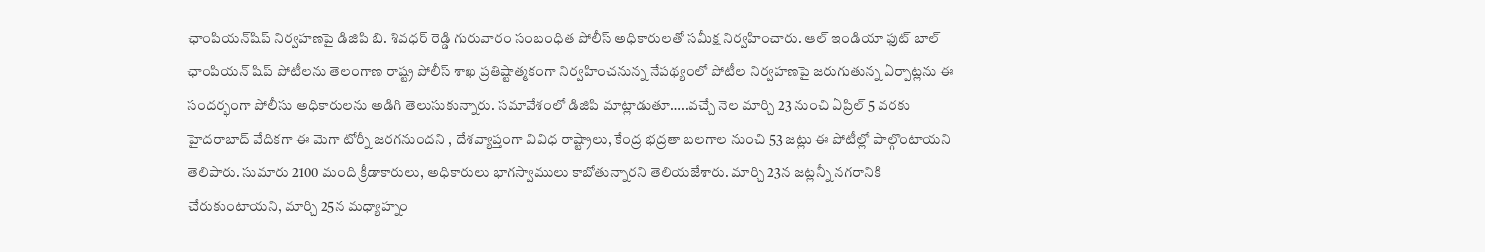ఛాంపియన్‌షిప్ నిర్వహణపై డిజిపి బి. శివధర్ రెడ్డి గురువారం సంబంధిత పోలీస్ అధికారులతో సమీక్ష నిర్వహించారు. ఆల్ ఇండియా ఫుట్ బాల్ ఛాంపియన్ షిప్ పోటీలను తెలంగాణ రాష్ట్ర పోలీస్ శాఖ ప్రతిష్టాత్మకంగా నిర్వహించనున్న నేపథ్యంలో పోటీల నిర్వహణపై జరుగుతున్న ఏర్పాట్లను ఈ సందర్భంగా పోలీసు అధికారులను అడిగి తెలుసుకున్నారు. సమావేశంలో డిజిపి మాట్లాడుతూ…..వచ్చే నెల మార్చి 23 నుంచి ఏప్రిల్ 5 వరకు హైదరాబాద్ వేదికగా ఈ మెగా టోర్నీ జరగనుందని , దేశవ్యాప్తంగా వివిధ రాష్ట్రాలు, కేంద్ర భద్రతా బలగాల నుంచి 53 జట్లు ఈ పోటీల్లో పాల్గొంటాయని తెలిపారు. సుమారు 2100 మంది క్రీడాకారులు, అధికారులు భాగస్వాములు కాబోతున్నారని తెలియజేశారు. మార్చి 23న జట్లన్నీ నగరానికి చేరుకుంటాయని, మార్చి 25న మధ్యాహ్నం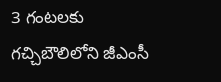3 గంటలకు గచ్చిబౌలిలోని జీఎంసీ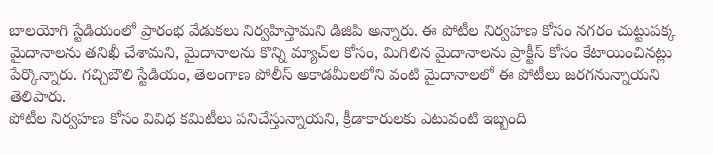బాలయోగి స్టేడియంలో ప్రారంభ వేడుకలు నిర్వహిస్తామని డిజిపి అన్నారు. ఈ పోటీల నిర్వహణ కోసం నగరం చుట్టుపక్క మైదానాలను తనిఖీ చేశామని, మైదానాలను కొన్ని మ్యాచ్‌ల కోసం, మిగిలిన మైదానాలను ప్రాక్టీస్ కోసం కేటాయించినట్లు పేర్కొన్నారు. గచ్చిబౌలి స్టేడియం, తెలంగాణ పోలీస్ అకాడమీలలోని వంటి మైదానాలలో ఈ పోటీలు జరగనున్నాయని తెలిపారు.
పోటీల నిర్వహణ కోసం వివిధ కమిటీలు పనిచేస్తున్నాయని, క్రీడాకారులకు ఎటువంటి ఇబ్బంది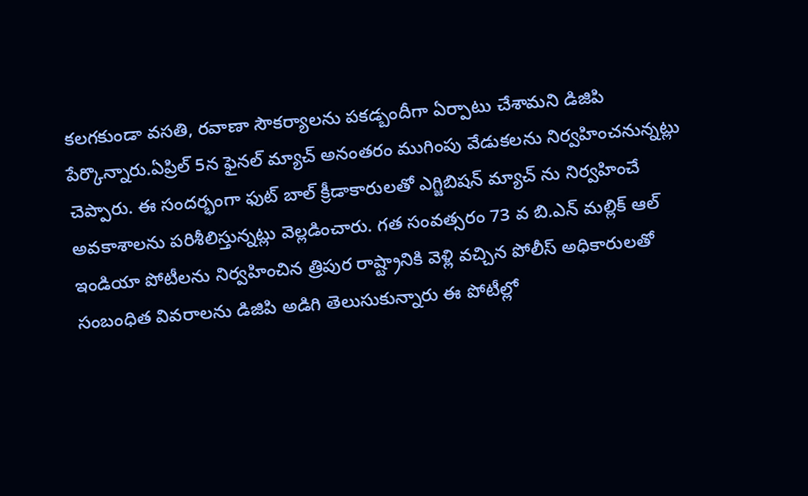కలగకుండా వసతి, రవాణా సౌకర్యాలను పకడ్బందీగా ఏర్పాటు చేశామని డిజిపి పేర్కొన్నారు.ఏప్రిల్ 5న ఫైనల్ మ్యాచ్ అనంతరం ముగింపు వేడుకలను నిర్వహించనున్నట్లు చెప్పారు. ఈ సందర్భంగా ఫుట్ బాల్ క్రీడాకారులతో ఎగ్జిబిషన్ మ్యాచ్ ను నిర్వహించే అవకాశాలను పరిశీలిస్తున్నట్లు వెల్లడించారు. గత సంవత్సరం 73 వ బి.ఎన్ మల్లిక్ ఆల్ ఇండియా పోటీలను నిర్వహించిన త్రిపుర రాష్ట్రానికి వెళ్లి వచ్చిన పోలీస్ అధికారులతో సంబంధిత వివరాలను డిజిపి అడిగి తెలుసుకున్నారు ఈ పోటీల్లో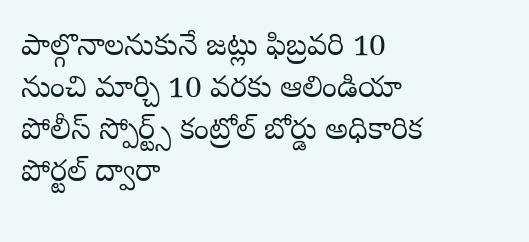పాల్గొనాలనుకునే జట్లు ఫిబ్రవరి 10 నుంచి మార్చి 10 వరకు ఆలిండియా పోలీస్ స్పోర్ట్స్ కంట్రోల్ బోర్డు అధికారిక పోర్టల్ ద్వారా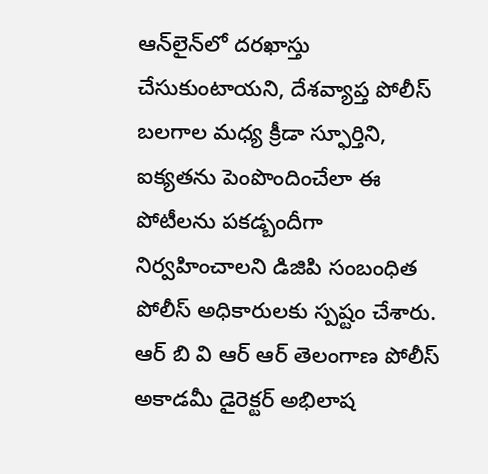ఆన్‌లైన్‌లో దరఖాస్తు చేసుకుంటాయని, దేశవ్యాప్త పోలీస్ బలగాల మధ్య క్రీడా స్ఫూర్తిని, ఐక్యతను పెంపొందించేలా ఈ పోటీలను పకడ్బందీగా నిర్వహించాలని డిజిపి సంబంధిత పోలీస్ అధికారులకు స్పష్టం చేశారు. ఆర్ బి వి ఆర్ ఆర్ తెలంగాణ పోలీస్ అకాడమీ డైరెక్టర్ అభిలాష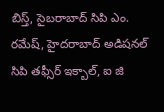బిస్త్, సైబరాబాద్ సిపి ఎం. రమేష్, హైదరాబాద్ అడిషనల్ సిపి తఫ్సీర్ ఇక్బాల్, ఐ జి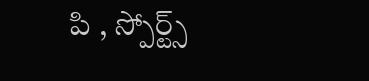పి , స్పోర్ట్స్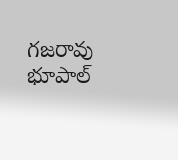గజరావు భూపాల్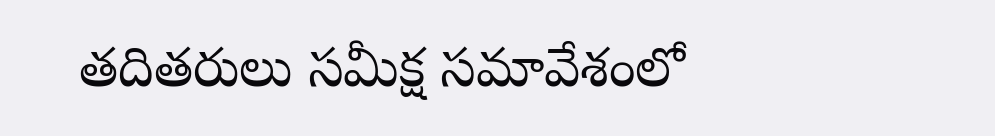తదితరులు సమీక్ష సమావేశంలో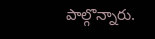పాల్గొన్నారు.